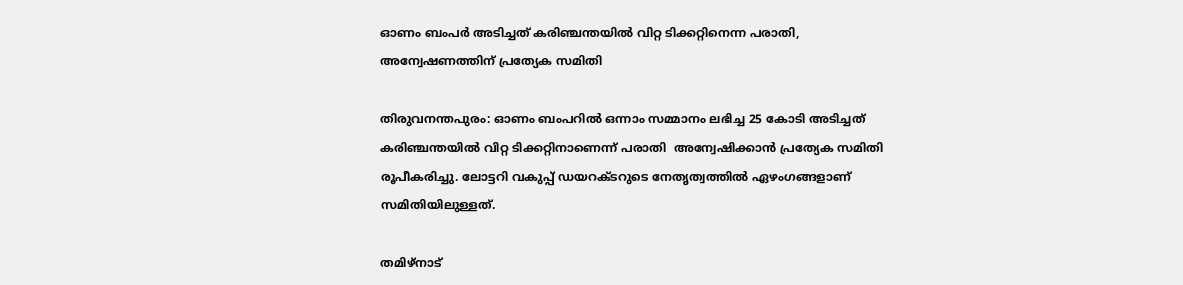ഓണം ബംപര്‍ അടിച്ചത് കരിഞ്ചന്തയില്‍ വിറ്റ ടിക്കറ്റിനെന്ന പരാതി, അന്വേഷണത്തിന് പ്രത്യേക സമിതി

തിരുവനന്തപുരം: ഓണം ബംപറില്‍ ഒന്നാം സമ്മാനം ലഭിച്ച 25 കോടി അടിച്ചത് കരിഞ്ചന്തയില്‍ വിറ്റ ടിക്കറ്റിനാണെന്ന് പരാതി  അന്വേഷിക്കാന്‍ പ്രത്യേക സമിതി രൂപീകരിച്ചു. ലോട്ടറി വകുപ്പ് ഡയറക്ടറുടെ നേതൃത്വത്തില്‍ ഏഴംഗങ്ങളാണ് സമിതിയിലുള്ളത്.

തമിഴ്‌നാട്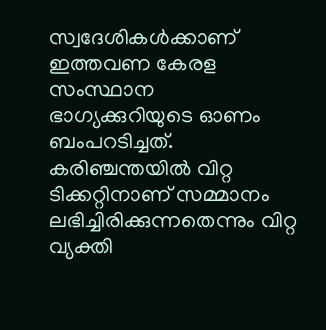സ്വദേശികള്‍ക്കാണ് ഇത്തവണ കേരള സംസ്ഥാന ഭാഗ്യക്കുറിയുടെ ഓണം ബംപറടിച്ചത്. കരിഞ്ചന്തയില്‍ വിറ്റ ടിക്കറ്റിനാണ് സമ്മാനം ലഭിച്ചിരിക്കുന്നതെന്നും വിറ്റ വ്യക്തി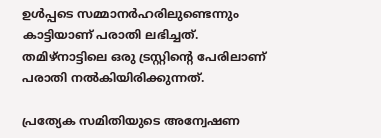ഉള്‍പ്പടെ സമ്മാനര്‍ഹരിലുണ്ടെന്നും കാട്ടിയാണ് പരാതി ലഭിച്ചത്. തമിഴ്‌നാട്ടിലെ ഒരു ട്രസ്റ്റിന്റെ പേരിലാണ് പരാതി നല്‍കിയിരിക്കുന്നത്.

പ്രത്യേക സമിതിയുടെ അന്വേഷണ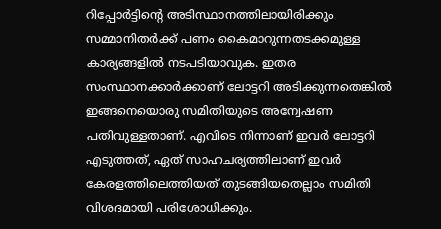റിപ്പോര്‍ട്ടിന്റെ അടിസ്ഥാനത്തിലായിരിക്കും സമ്മാനിതര്‍ക്ക് പണം കൈമാറുന്നതടക്കമുള്ള കാര്യങ്ങളില്‍ നടപടിയാവുക. ഇതര സംസ്ഥാനക്കാര്‍ക്കാണ് ലോട്ടറി അടിക്കുന്നതെങ്കില്‍ ഇങ്ങനെയൊരു സമിതിയുടെ അന്വേഷണ പതിവുള്ളതാണ്. എവിടെ നിന്നാണ് ഇവര്‍ ലോട്ടറി എടുത്തത്, ഏത് സാഹചര്യത്തിലാണ് ഇവര്‍ കേരളത്തിലെത്തിയത് തുടങ്ങിയതെല്ലാം സമിതി വിശദമായി പരിശോധിക്കും.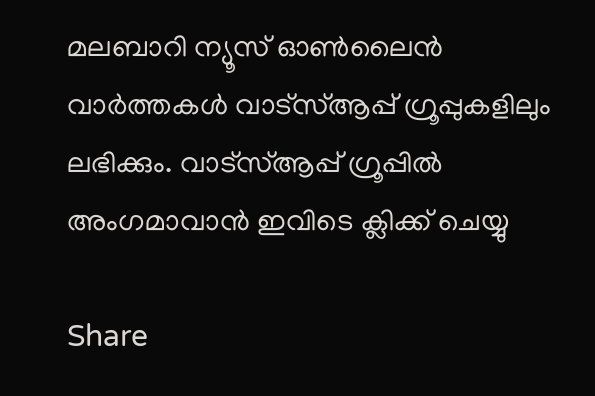മലബാറി ന്യൂസ് ഓണ്‍ലൈന്‍ വാര്‍ത്തകള്‍ വാട്‌സ്ആപ്പ് ഗ്രൂപ്പുകളിലും ലഭിക്കും. വാട്‌സ്ആപ്പ് ഗ്രൂപ്പില്‍ അംഗമാവാന്‍ ഇവിടെ ക്ലിക്ക് ചെയ്യു

Share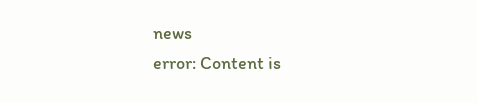news
error: Content is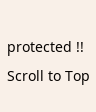protected !!
Scroll to Top